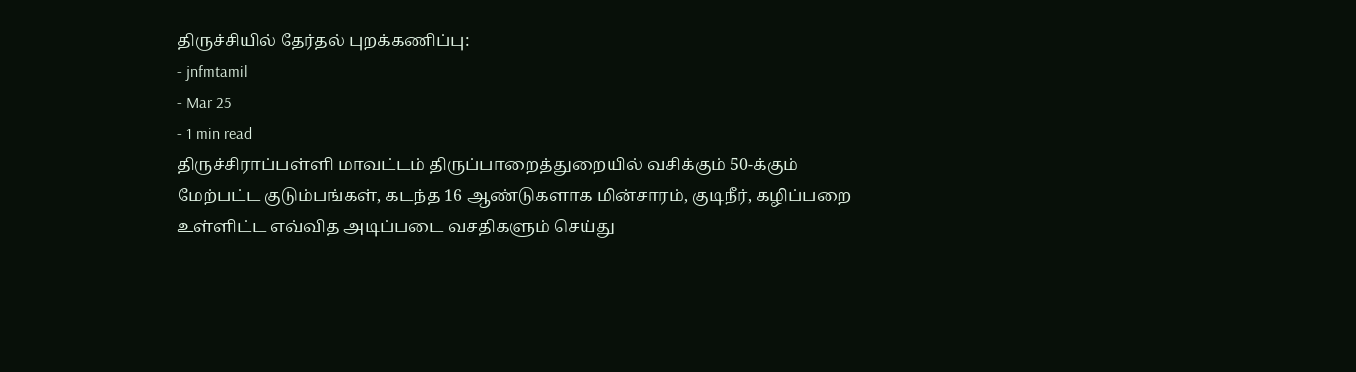திருச்சியில் தேர்தல் புறக்கணிப்பு:
- jnfmtamil
- Mar 25
- 1 min read
திருச்சிராப்பள்ளி மாவட்டம் திருப்பாறைத்துறையில் வசிக்கும் 50-க்கும் மேற்பட்ட குடும்பங்கள், கடந்த 16 ஆண்டுகளாக மின்சாரம், குடிநீர், கழிப்பறை உள்ளிட்ட எவ்வித அடிப்படை வசதிகளும் செய்து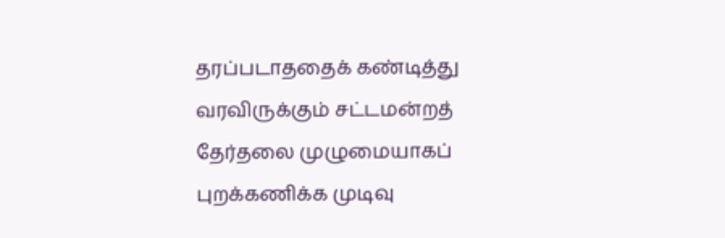தரப்படாததைக் கண்டித்து வரவிருக்கும் சட்டமன்றத் தேர்தலை முழுமையாகப் புறக்கணிக்க முடிவு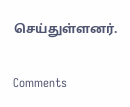செய்துள்ளனர்.


Comments